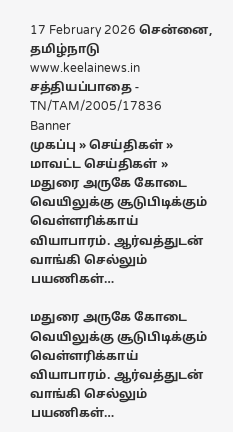17 February 2026 சென்னை, தமிழ்நாடு
www.keelainews.in
சத்தியப்பாதை - TN/TAM/2005/17836
Banner
முகப்பு » செய்திகள் » மாவட்ட செய்திகள் » மதுரை அருகே கோடை வெயிலுக்கு சூடுபிடிக்கும் வெள்ளரிக்காய் வியாபாரம். ஆர்வத்துடன் வாங்கி செல்லும் பயணிகள்…

மதுரை அருகே கோடை வெயிலுக்கு சூடுபிடிக்கும் வெள்ளரிக்காய் வியாபாரம். ஆர்வத்துடன் வாங்கி செல்லும் பயணிகள்…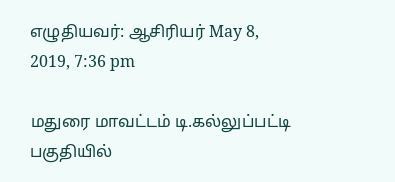எழுதியவர்: ஆசிரியர் May 8, 2019, 7:36 pm

மதுரை மாவட்டம் டி.கல்லுப்பட்டி பகுதியில்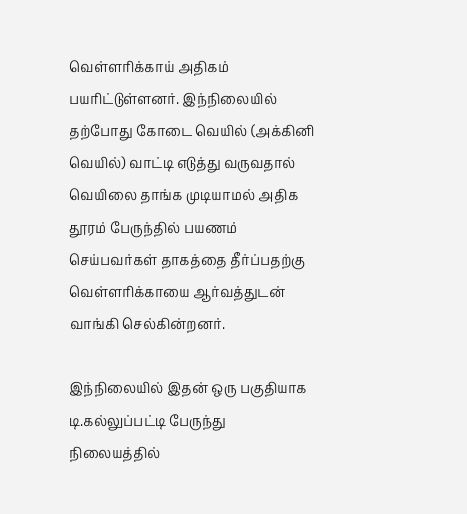வெள்ளரிக்காய் அதிகம் பயரிட்டுள்ளனர். இந்நிலையில் தற்போது கோடை வெயில் (அக்கினி வெயில்) வாட்டி எடுத்து வருவதால் வெயிலை தாங்க முடியாமல் அதிக தூரம் பேருந்தில் பயணம் செய்பவர்கள் தாகத்தை தீர்ப்பதற்கு வெள்ளரிக்காயை ஆர்வத்துடன் வாங்கி செல்கின்றனர்.

இந்நிலையில் இதன் ஒரு பகுதியாக டி.கல்லுப்பட்டி பேருந்து நிலையத்தில்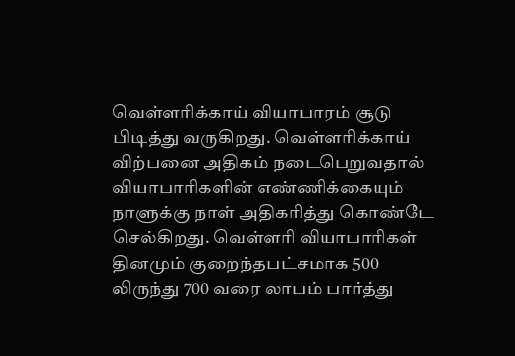வெள்ளரிக்காய் வியாபாரம் சூடு பிடித்து வருகிறது. வெள்ளரிக்காய் விற்பனை அதிகம் நடைபெறுவதால் வியாபாரிகளின் எண்ணிக்கையும் நாளுக்கு நாள் அதிகரித்து கொண்டே செல்கிறது. வெள்ளரி வியாபாரிகள் தினமும் குறைந்தபட்சமாக 500 லிருந்து 700 வரை லாபம் பார்த்து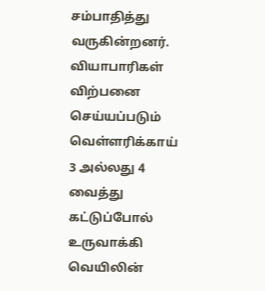சம்பாதித்து வருகின்றனர். வியாபாரிகள் விற்பனை செய்யப்படும் வெள்ளரிக்காய் 3 அல்லது 4 வைத்து கட்டுப்போல் உருவாக்கி வெயிலின்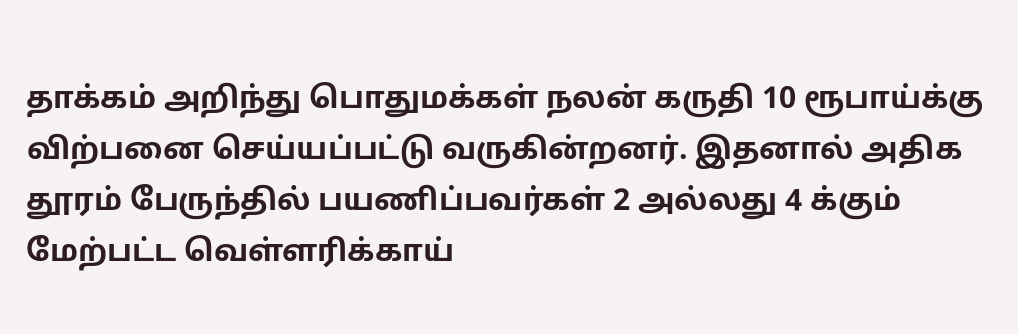தாக்கம் அறிந்து பொதுமக்கள் நலன் கருதி 10 ரூபாய்க்கு விற்பனை செய்யப்பட்டு வருகின்றனர். இதனால் அதிக தூரம் பேருந்தில் பயணிப்பவர்கள் 2 அல்லது 4 க்கும் மேற்பட்ட வெள்ளரிக்காய்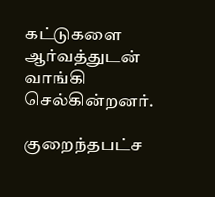கட்டுகளை ஆர்வத்துடன் வாங்கி செல்கின்றனர்.

குறைந்தபட்ச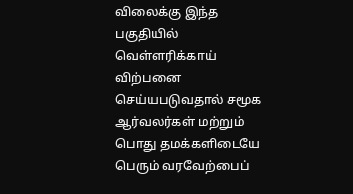விலைக்கு இந்த பகுதியில் வெள்ளரிக்காய் விற்பனை செய்யபடுவதால் சமூக ஆர்வலர்கள் மற்றும் பொது தமக்களிடையே பெரும் வரவேற்பைப்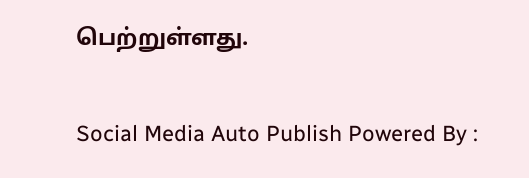பெற்றுள்ளது.

Social Media Auto Publish Powered By :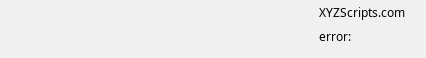XYZScripts.com
error: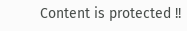Content is protected !!